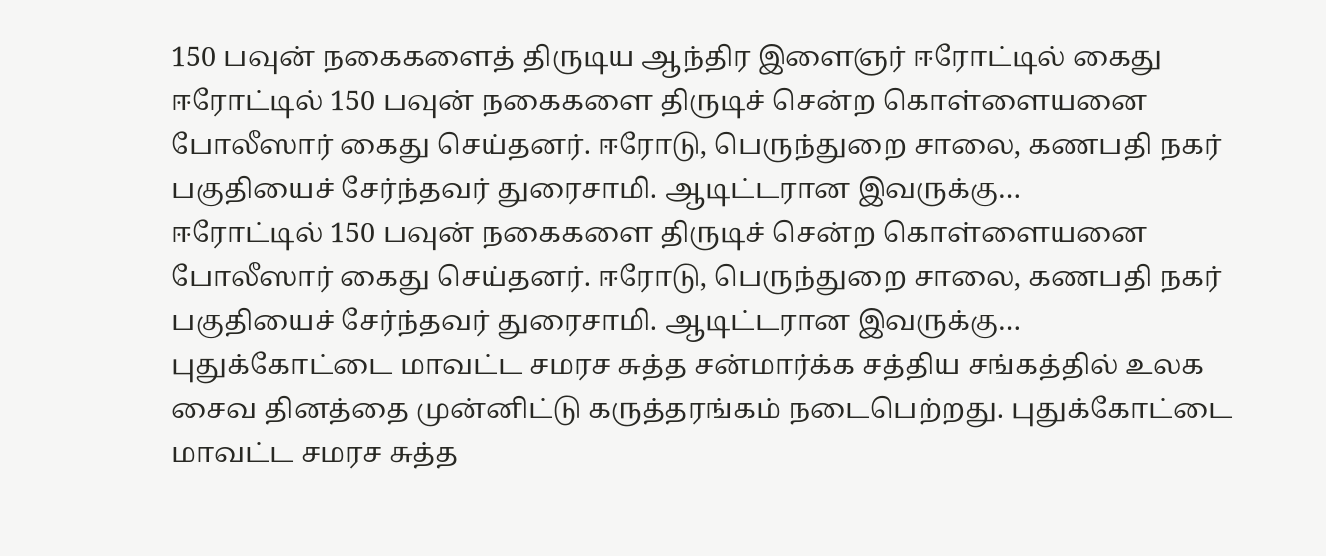150 பவுன் நகைகளைத் திருடிய ஆந்திர இளைஞர் ஈரோட்டில் கைது
ஈரோட்டில் 150 பவுன் நகைகளை திருடிச் சென்ற கொள்ளையனை போலீஸார் கைது செய்தனர். ஈரோடு, பெருந்துறை சாலை, கணபதி நகர் பகுதியைச் சேர்ந்தவர் துரைசாமி. ஆடிட்டரான இவருக்கு…
ஈரோட்டில் 150 பவுன் நகைகளை திருடிச் சென்ற கொள்ளையனை போலீஸார் கைது செய்தனர். ஈரோடு, பெருந்துறை சாலை, கணபதி நகர் பகுதியைச் சேர்ந்தவர் துரைசாமி. ஆடிட்டரான இவருக்கு…
புதுக்கோட்டை மாவட்ட சமரச சுத்த சன்மார்க்க சத்திய சங்கத்தில் உலக சைவ தினத்தை முன்னிட்டு கருத்தரங்கம் நடைபெற்றது. புதுக்கோட்டை மாவட்ட சமரச சுத்த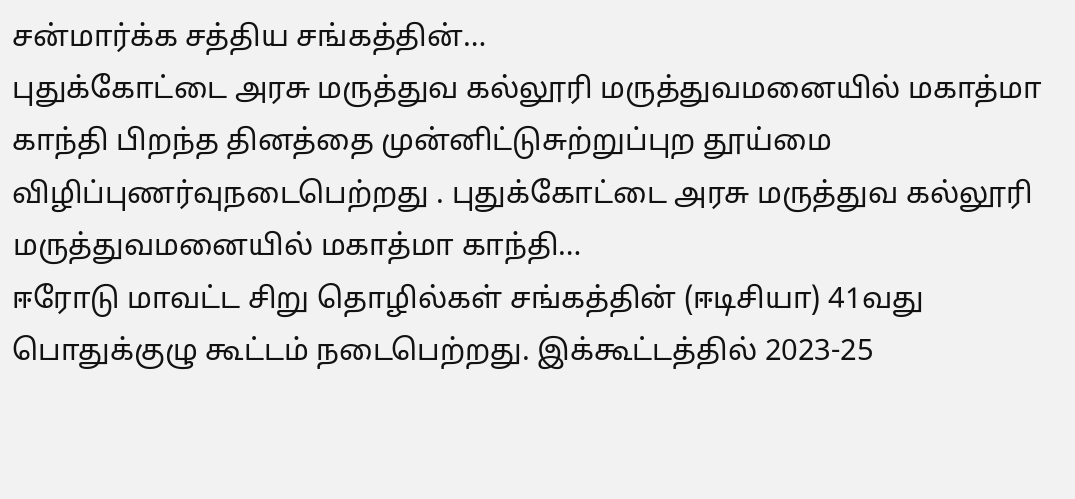சன்மார்க்க சத்திய சங்கத்தின்…
புதுக்கோட்டை அரசு மருத்துவ கல்லூரி மருத்துவமனையில் மகாத்மா காந்தி பிறந்த தினத்தை முன்னிட்டுசுற்றுப்புற தூய்மை விழிப்புணர்வுநடைபெற்றது . புதுக்கோட்டை அரசு மருத்துவ கல்லூரி மருத்துவமனையில் மகாத்மா காந்தி…
ஈரோடு மாவட்ட சிறு தொழில்கள் சங்கத்தின் (ஈடிசியா) 41வது பொதுக்குழு கூட்டம் நடைபெற்றது. இக்கூட்டத்தில் 2023-25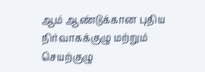ஆம் ஆண்டுக்கான புதிய நிர்வாகக்குழு மற்றும் செயற்குழு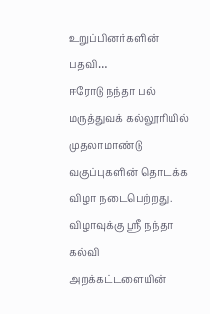உறுப்பினர்களின் பதவி…
ஈரோடு நந்தா பல் மருத்துவக் கல்லூரியில் முதலாமாண்டு வகுப்புகளின் தொடக்க விழா நடைபெற்றது. விழாவுக்கு ஸ்ரீ நந்தா கல்வி அறக்கட்டளையின்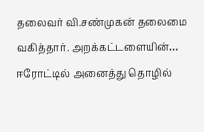தலைவர் வி.சண்முகன் தலைமை வகித்தார். அறக்கட்டளையின்…
ஈரோட்டில் அனைத்து தொழில்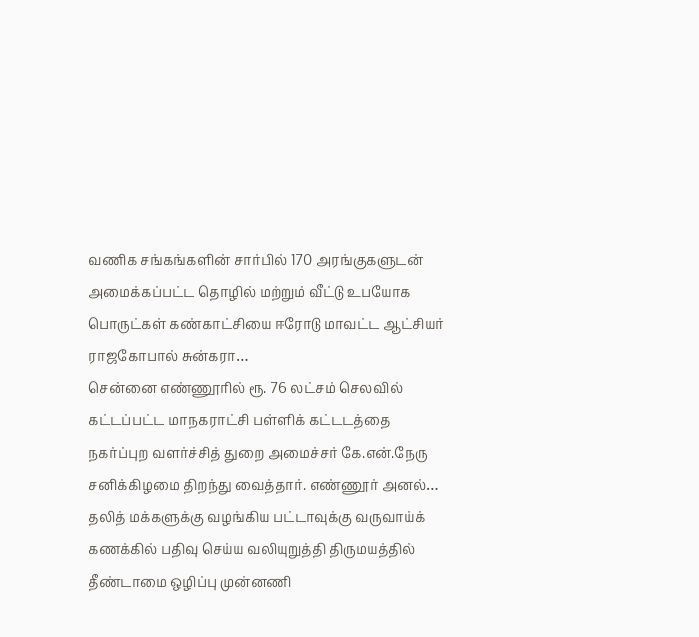வணிக சங்கங்களின் சார்பில் 170 அரங்குகளுடன் அமைக்கப்பட்ட தொழில் மற்றும் வீட்டு உபயோக பொருட்கள் கண்காட்சியை ஈரோடு மாவட்ட ஆட்சியர் ராஜகோபால் சுன்கரா…
சென்னை எண்ணூரில் ரூ. 76 லட்சம் செலவில் கட்டப்பட்ட மாநகராட்சி பள்ளிக் கட்டடத்தை நகர்ப்புற வளர்ச்சித் துறை அமைச்சர் கே.என்.நேரு சனிக்கிழமை திறந்து வைத்தார். எண்ணூர் அனல்…
தலித் மக்களுக்கு வழங்கிய பட்டாவுக்கு வருவாய்க் கணக்கில் பதிவு செய்ய வலியுறுத்தி திருமயத்தில் தீண்டாமை ஒழிப்பு முன்னணி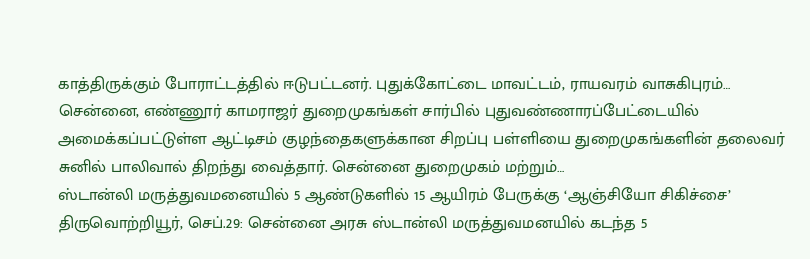காத்திருக்கும் போராட்டத்தில் ஈடுபட்டனர். புதுக்கோட்டை மாவட்டம், ராயவரம் வாசுகிபுரம்…
சென்னை, எண்ணூர் காமராஜர் துறைமுகங்கள் சார்பில் புதுவண்ணாரப்பேட்டையில் அமைக்கப்பட்டுள்ள ஆட்டிசம் குழந்தைகளுக்கான சிறப்பு பள்ளியை துறைமுகங்களின் தலைவர் சுனில் பாலிவால் திறந்து வைத்தார். சென்னை துறைமுகம் மற்றும்…
ஸ்டான்லி மருத்துவமனையில் 5 ஆண்டுகளில் 15 ஆயிரம் பேருக்கு ‘ஆஞ்சியோ சிகிச்சை’ திருவொற்றியூர், செப்.29: சென்னை அரசு ஸ்டான்லி மருத்துவமனயில் கடந்த 5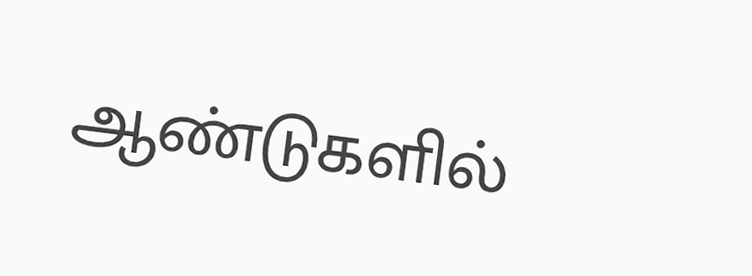ஆண்டுகளில்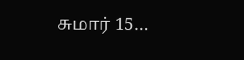சுமார் 15…